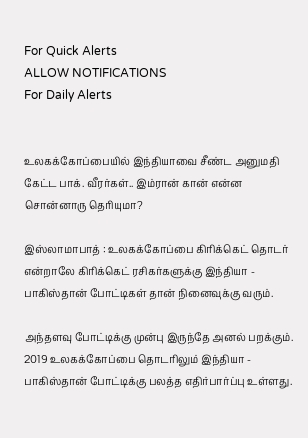For Quick Alerts
ALLOW NOTIFICATIONS
For Daily Alerts


உலகக்கோப்பையில் இந்தியாவை சீண்ட அனுமதி கேட்ட பாக். வீரர்கள்.. இம்ரான் கான் என்ன சொன்னாரு தெரியுமா?

இஸ்லாமாபாத் : உலகக்கோப்பை கிரிக்கெட் தொடர் என்றாலே கிரிக்கெட் ரசிகர்களுக்கு இந்தியா - பாகிஸ்தான் போட்டிகள் தான் நினைவுக்கு வரும்.

அந்தளவு போட்டிக்கு முன்பு இருந்தே அனல் பறக்கும். 2019 உலகக்கோப்பை தொடரிலும் இந்தியா - பாகிஸ்தான் போட்டிக்கு பலத்த எதிர்பார்ப்பு உள்ளது.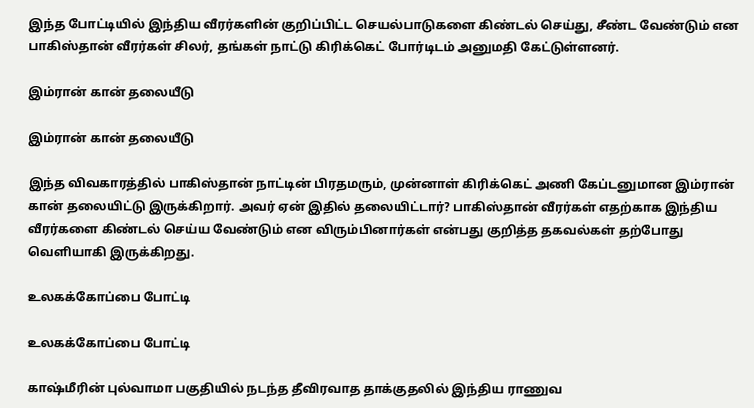இந்த போட்டியில் இந்திய வீரர்களின் குறிப்பிட்ட செயல்பாடுகளை கிண்டல் செய்து, சீண்ட வேண்டும் என பாகிஸ்தான் வீரர்கள் சிலர், தங்கள் நாட்டு கிரிக்கெட் போர்டிடம் அனுமதி கேட்டுள்ளனர்.

இம்ரான் கான் தலையீடு

இம்ரான் கான் தலையீடு

இந்த விவகாரத்தில் பாகிஸ்தான் நாட்டின் பிரதமரும், முன்னாள் கிரிக்கெட் அணி கேப்டனுமான இம்ரான் கான் தலையிட்டு இருக்கிறார். அவர் ஏன் இதில் தலையிட்டார்? பாகிஸ்தான் வீரர்கள் எதற்காக இந்திய வீரர்களை கிண்டல் செய்ய வேண்டும் என விரும்பினார்கள் என்பது குறித்த தகவல்கள் தற்போது வெளியாகி இருக்கிறது.

உலகக்கோப்பை போட்டி

உலகக்கோப்பை போட்டி

காஷ்மீரின் புல்வாமா பகுதியில் நடந்த தீவிரவாத தாக்குதலில் இந்திய ராணுவ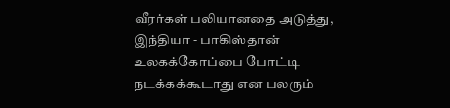வீரர்கள் பலியானதை அடுத்து, இந்தியா - பாகிஸ்தான் உலகக்கோப்பை போட்டி நடக்கக்கூடாது என பலரும்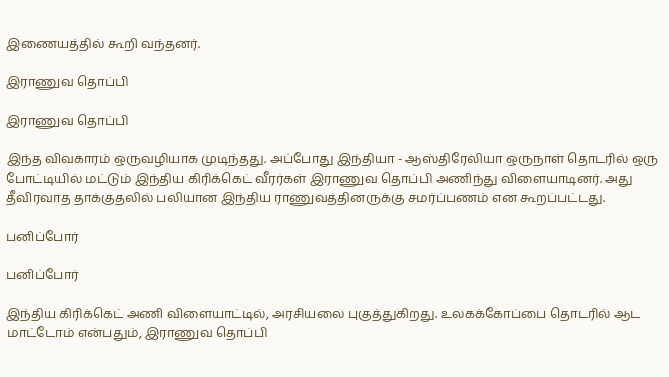இணையத்தில் கூறி வந்தனர்.

இராணுவ தொப்பி

இராணுவ தொப்பி

இந்த விவகாரம் ஒருவழியாக முடிந்தது. அப்போது இந்தியா - ஆஸ்திரேலியா ஒருநாள் தொடரில் ஒரு போட்டியில் மட்டும் இந்திய கிரிக்கெட் வீரர்கள் இராணுவ தொப்பி அணிந்து விளையாடினர். அது தீவிரவாத தாக்குதலில் பலியான இந்திய ராணுவத்தினருக்கு சமர்ப்பணம் என கூறப்பட்டது.

பனிப்போர்

பனிப்போர்

இந்திய கிரிக்கெட் அணி விளையாட்டில், அரசியலை புகுத்துகிறது. உலகக்கோப்பை தொடரில் ஆட மாட்டோம் என்பதும், இராணுவ தொப்பி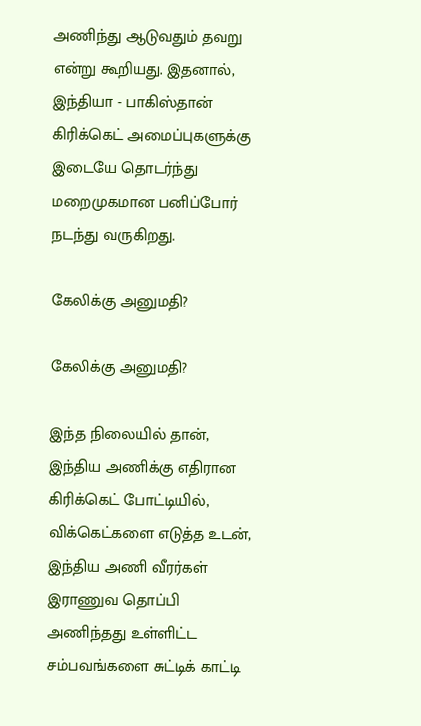அணிந்து ஆடுவதும் தவறு என்று கூறியது. இதனால், இந்தியா - பாகிஸ்தான் கிரிக்கெட் அமைப்புகளுக்கு இடையே தொடர்ந்து மறைமுகமான பனிப்போர் நடந்து வருகிறது.

கேலிக்கு அனுமதி?

கேலிக்கு அனுமதி?

இந்த நிலையில் தான், இந்திய அணிக்கு எதிரான கிரிக்கெட் போட்டியில், விக்கெட்களை எடுத்த உடன், இந்திய அணி வீரர்கள் இராணுவ தொப்பி அணிந்தது உள்ளிட்ட சம்பவங்களை சுட்டிக் காட்டி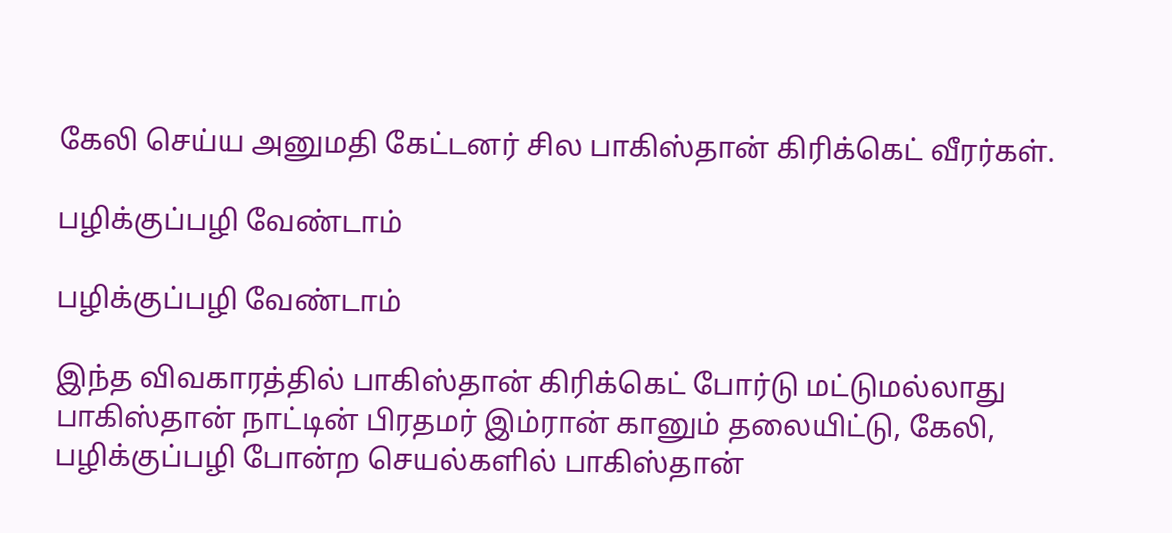கேலி செய்ய அனுமதி கேட்டனர் சில பாகிஸ்தான் கிரிக்கெட் வீரர்கள்.

பழிக்குப்பழி வேண்டாம்

பழிக்குப்பழி வேண்டாம்

இந்த விவகாரத்தில் பாகிஸ்தான் கிரிக்கெட் போர்டு மட்டுமல்லாது பாகிஸ்தான் நாட்டின் பிரதமர் இம்ரான் கானும் தலையிட்டு, கேலி, பழிக்குப்பழி போன்ற செயல்களில் பாகிஸ்தான்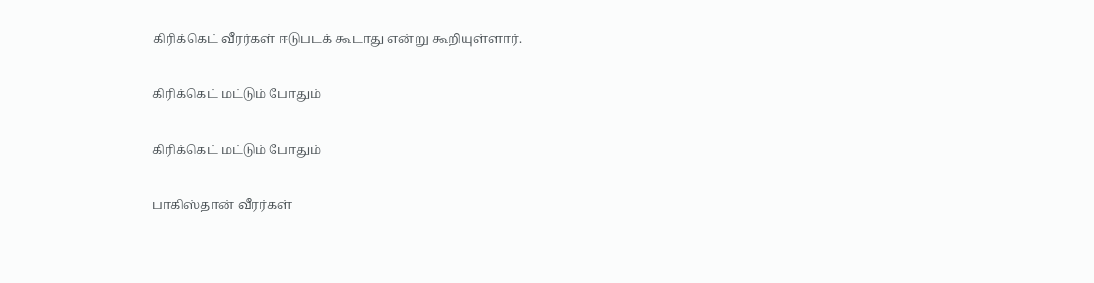கிரிக்கெட் வீரர்கள் ஈடுபடக் கூடாது என்று கூறியுள்ளார்.

கிரிக்கெட் மட்டும் போதும்

கிரிக்கெட் மட்டும் போதும்

பாகிஸ்தான் வீரர்கள்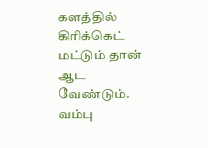களத்தில் கிரிக்கெட் மட்டும் தான் ஆட வேண்டும். வம்பு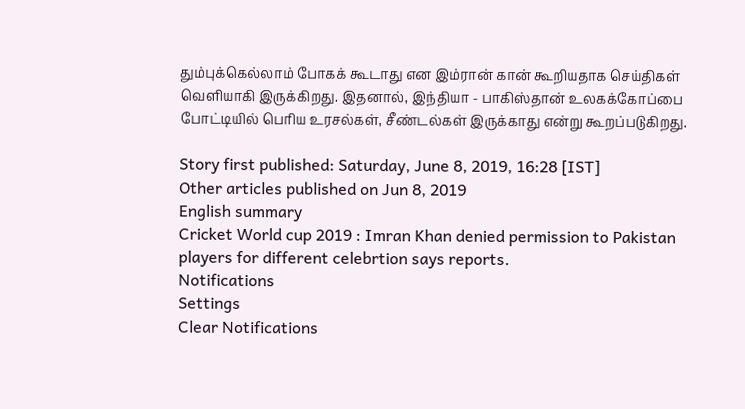தும்புக்கெல்லாம் போகக் கூடாது என இம்ரான் கான் கூறியதாக செய்திகள் வெளியாகி இருக்கிறது. இதனால், இந்தியா - பாகிஸ்தான் உலகக்கோப்பை போட்டியில் பெரிய உரசல்கள், சீண்டல்கள் இருக்காது என்று கூறப்படுகிறது.

Story first published: Saturday, June 8, 2019, 16:28 [IST]
Other articles published on Jun 8, 2019
English summary
Cricket World cup 2019 : Imran Khan denied permission to Pakistan players for different celebrtion says reports.
Notifications
Settings
Clear Notifications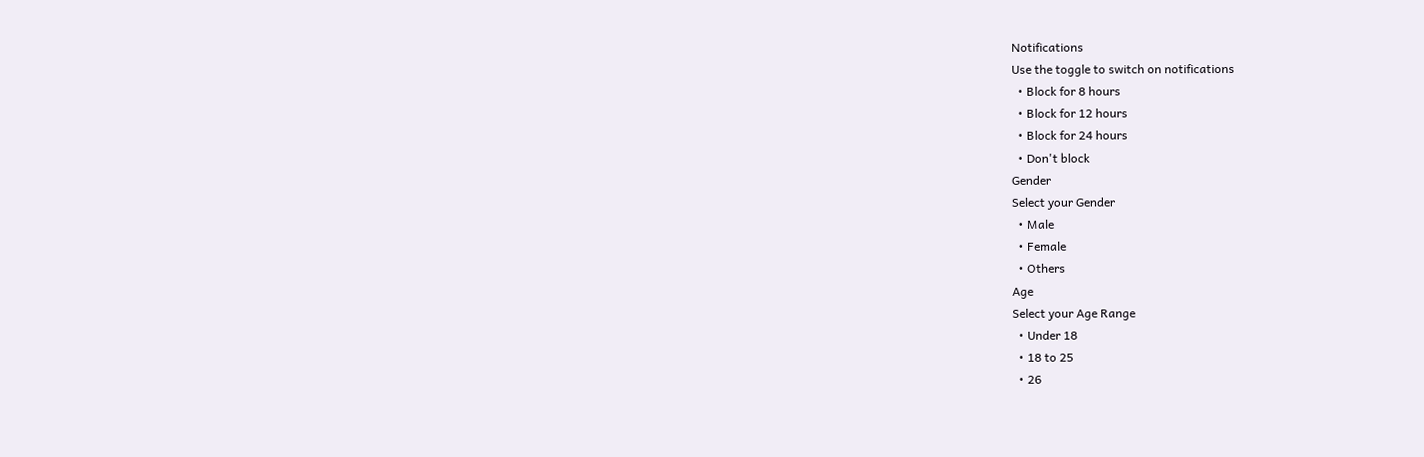Notifications
Use the toggle to switch on notifications
  • Block for 8 hours
  • Block for 12 hours
  • Block for 24 hours
  • Don't block
Gender
Select your Gender
  • Male
  • Female
  • Others
Age
Select your Age Range
  • Under 18
  • 18 to 25
  • 26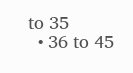to 35
  • 36 to 45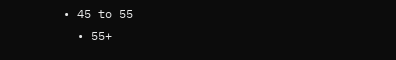• 45 to 55
  • 55+